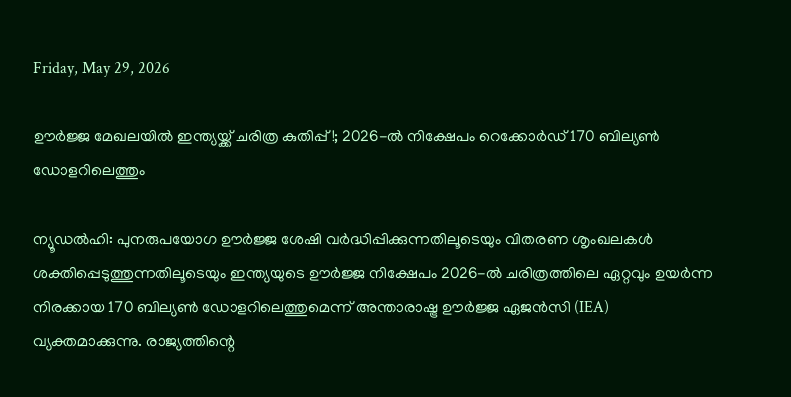Friday, May 29, 2026

ഊര്‍ജ്ജ മേഖലയില്‍ ഇന്ത്യയ്ക്ക് ചരിത്ര കുതിപ്പ്!; 2026-ല്‍ നിക്ഷേപം റെക്കോര്‍ഡ് 170 ബില്യണ്‍ ഡോളറിലെത്തും

ന്യൂഡല്‍ഹി: പുനരുപയോഗ ഊര്‍ജ്ജ ശേഷി വര്‍ദ്ധിപ്പിക്കുന്നതിലൂടെയും വിതരണ ശൃംഖലകള്‍ ശക്തിപ്പെടുത്തുന്നതിലൂടെയും ഇന്ത്യയുടെ ഊര്‍ജ്ജ നിക്ഷേപം 2026-ല്‍ ചരിത്രത്തിലെ ഏറ്റവും ഉയര്‍ന്ന നിരക്കായ 170 ബില്യണ്‍ ഡോളറിലെത്തുമെന്ന് അന്താരാഷ്ട്ര ഊര്‍ജ്ജ ഏജന്‍സി (IEA) വ്യക്തമാക്കുന്നു. രാജ്യത്തിന്റെ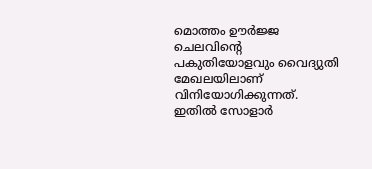മൊത്തം ഊര്‍ജ്ജ ചെലവിന്റെ പകുതിയോളവും വൈദ്യുതി മേഖലയിലാണ് വിനിയോഗിക്കുന്നത്. ഇതില്‍ സോളാര്‍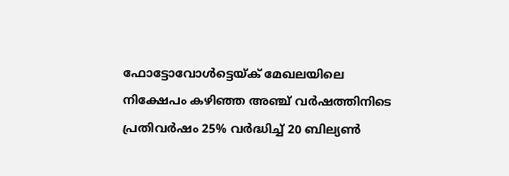ഫോട്ടോവോള്‍ട്ടെയ്ക് മേഖലയിലെ നിക്ഷേപം കഴിഞ്ഞ അഞ്ച് വര്‍ഷത്തിനിടെ പ്രതിവര്‍ഷം 25% വര്‍ദ്ധിച്ച് 20 ബില്യണ്‍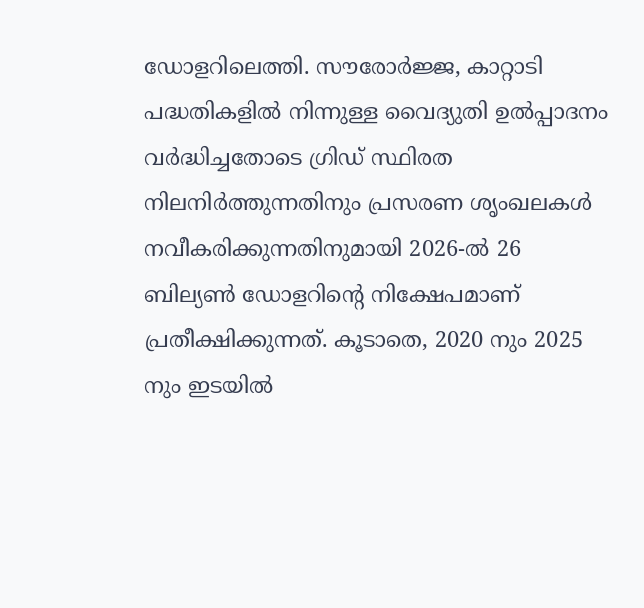ഡോളറിലെത്തി. സൗരോര്‍ജ്ജ, കാറ്റാടി പദ്ധതികളില്‍ നിന്നുള്ള വൈദ്യുതി ഉല്‍പ്പാദനം വര്‍ദ്ധിച്ചതോടെ ഗ്രിഡ് സ്ഥിരത നിലനിര്‍ത്തുന്നതിനും പ്രസരണ ശൃംഖലകള്‍ നവീകരിക്കുന്നതിനുമായി 2026-ല്‍ 26 ബില്യണ്‍ ഡോളറിന്റെ നിക്ഷേപമാണ് പ്രതീക്ഷിക്കുന്നത്. കൂടാതെ, 2020 നും 2025 നും ഇടയില്‍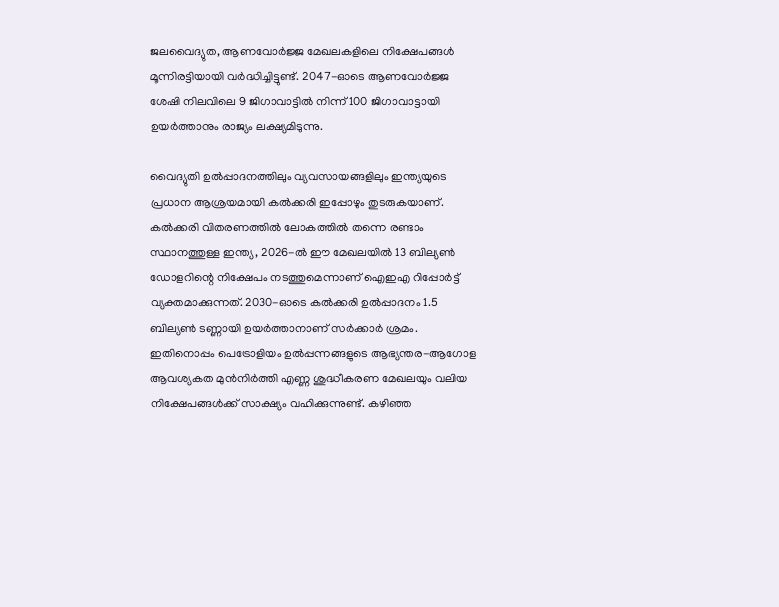ജലവൈദ്യുത, ആണവോര്‍ജ്ജ മേഖലകളിലെ നിക്ഷേപങ്ങള്‍ മൂന്നിരട്ടിയായി വര്‍ദ്ധിച്ചിട്ടുണ്ട്. 2047-ഓടെ ആണവോര്‍ജ്ജ ശേഷി നിലവിലെ 9 ജിഗാവാട്ടില്‍ നിന്ന് 100 ജിഗാവാട്ടായി ഉയര്‍ത്താനും രാജ്യം ലക്ഷ്യമിടുന്നു.

വൈദ്യുതി ഉല്‍പ്പാദനത്തിലും വ്യവസായങ്ങളിലും ഇന്ത്യയുടെ പ്രധാന ആശ്രയമായി കല്‍ക്കരി ഇപ്പോഴും തുടരുകയാണ്. കല്‍ക്കരി വിതരണത്തില്‍ ലോകത്തില്‍ തന്നെ രണ്ടാം സ്ഥാനത്തുള്ള ഇന്ത്യ, 2026-ല്‍ ഈ മേഖലയില്‍ 13 ബില്യണ്‍ ഡോളറിന്റെ നിക്ഷേപം നടത്തുമെന്നാണ് ഐഇഎ റിപ്പോര്‍ട്ട് വ്യക്തമാക്കുന്നത്. 2030-ഓടെ കല്‍ക്കരി ഉല്‍പ്പാദനം 1.5 ബില്യണ്‍ ടണ്ണായി ഉയര്‍ത്താനാണ് സര്‍ക്കാര്‍ ശ്രമം. ഇതിനൊപ്പം പെട്രോളിയം ഉല്‍പ്പന്നങ്ങളുടെ ആഭ്യന്തര-ആഗോള ആവശ്യകത മുന്‍നിര്‍ത്തി എണ്ണ ശുദ്ധീകരണ മേഖലയും വലിയ നിക്ഷേപങ്ങള്‍ക്ക് സാക്ഷ്യം വഹിക്കുന്നുണ്ട്. കഴിഞ്ഞ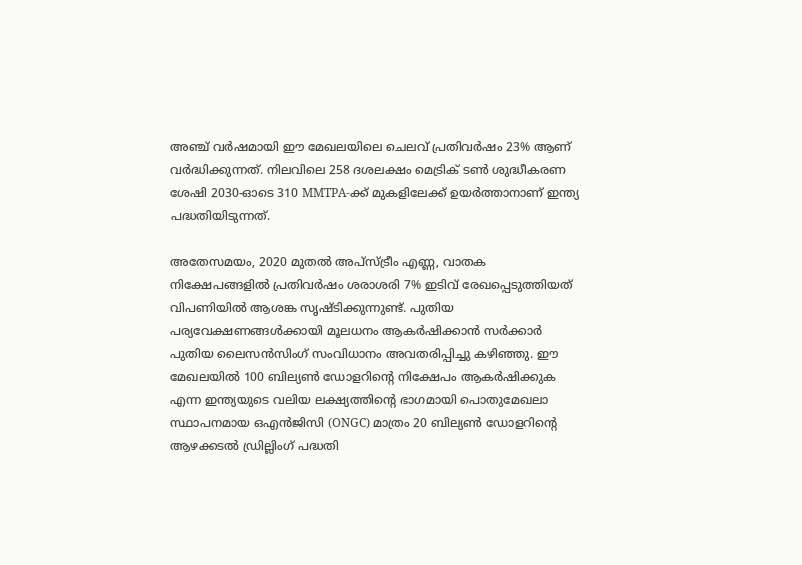അഞ്ച് വര്‍ഷമായി ഈ മേഖലയിലെ ചെലവ് പ്രതിവര്‍ഷം 23% ആണ് വര്‍ദ്ധിക്കുന്നത്. നിലവിലെ 258 ദശലക്ഷം മെട്രിക് ടണ്‍ ശുദ്ധീകരണ ശേഷി 2030-ഓടെ 310 MMTPA-ക്ക് മുകളിലേക്ക് ഉയര്‍ത്താനാണ് ഇന്ത്യ പദ്ധതിയിടുന്നത്.

അതേസമയം, 2020 മുതല്‍ അപ്സ്ട്രീം എണ്ണ, വാതക നിക്ഷേപങ്ങളില്‍ പ്രതിവര്‍ഷം ശരാശരി 7% ഇടിവ് രേഖപ്പെടുത്തിയത് വിപണിയില്‍ ആശങ്ക സൃഷ്ടിക്കുന്നുണ്ട്. പുതിയ പര്യവേക്ഷണങ്ങള്‍ക്കായി മൂലധനം ആകര്‍ഷിക്കാന്‍ സര്‍ക്കാര്‍ പുതിയ ലൈസന്‍സിംഗ് സംവിധാനം അവതരിപ്പിച്ചു കഴിഞ്ഞു. ഈ മേഖലയില്‍ 100 ബില്യണ്‍ ഡോളറിന്റെ നിക്ഷേപം ആകര്‍ഷിക്കുക എന്ന ഇന്ത്യയുടെ വലിയ ലക്ഷ്യത്തിന്റെ ഭാഗമായി പൊതുമേഖലാ സ്ഥാപനമായ ഒഎന്‍ജിസി (ONGC) മാത്രം 20 ബില്യണ്‍ ഡോളറിന്റെ ആഴക്കടല്‍ ഡ്രില്ലിംഗ് പദ്ധതി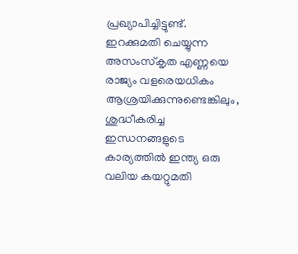പ്രഖ്യാപിച്ചിട്ടുണ്ട്. ഇറക്കുമതി ചെയ്യുന്ന അസംസ്‌കൃത എണ്ണയെ രാജ്യം വളരെയധികം ആശ്രയിക്കുന്നുണ്ടെങ്കിലും, ശുദ്ധീകരിച്ച ഇന്ധനങ്ങളുടെ കാര്യത്തില്‍ ഇന്ത്യ ഒരു വലിയ കയറ്റുമതി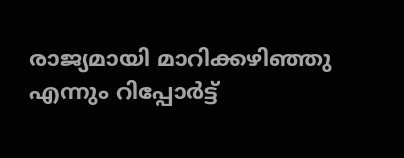രാജ്യമായി മാറിക്കഴിഞ്ഞു എന്നും റിപ്പോര്‍ട്ട്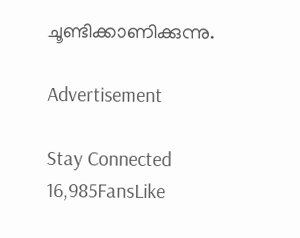ചൂണ്ടിക്കാണിക്കുന്നു.

Advertisement

Stay Connected
16,985FansLike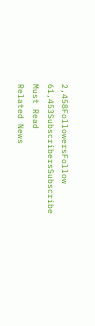2,458FollowersFollow
61,453SubscribersSubscribe
Must Read
Related News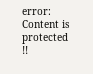error: Content is protected !!